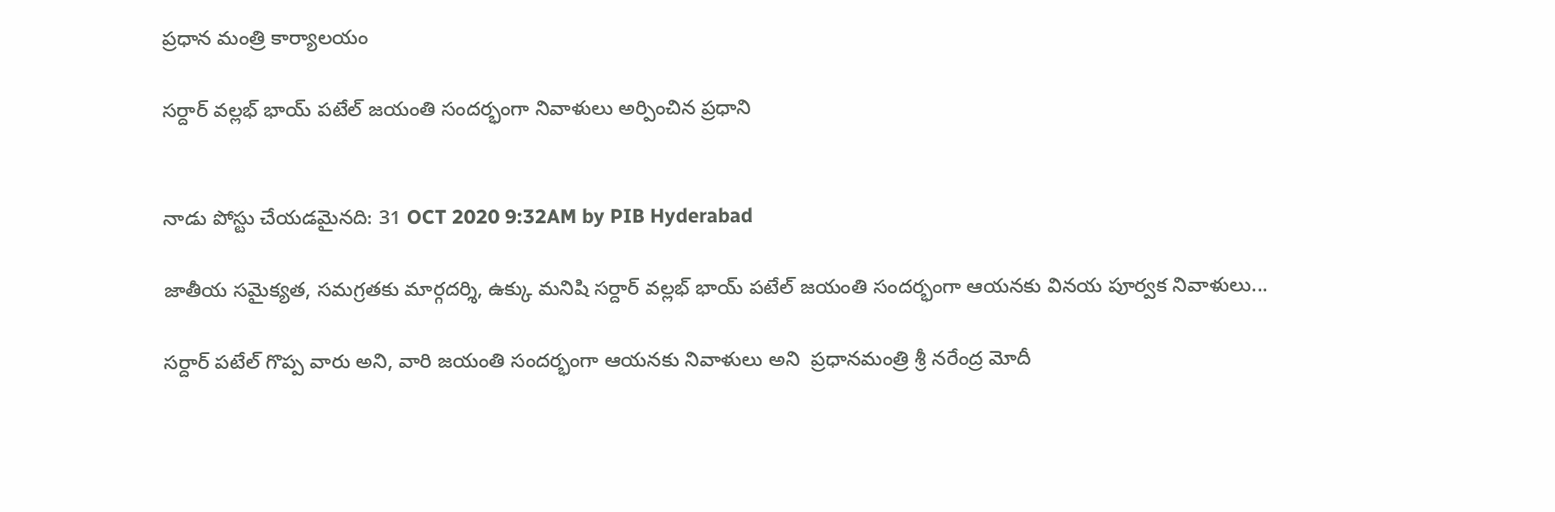ప్రధాన మంత్రి కార్యాలయం

సర్దార్ వల్లభ్ భాయ్ పటేల్ జయంతి సందర్భంగా నివాళులు అర్పించిన ప్రధాని


నాడు పోస్టు చేయడమైనది: 31 OCT 2020 9:32AM by PIB Hyderabad

జాతీయ సమైక్యత, సమగ్రతకు మార్గదర్శి, ఉక్కు మనిషి సర్దార్ వల్లభ్ భాయ్ పటేల్ జయంతి సందర్భంగా ఆయనకు వినయ పూర్వక నివాళులు...

సర్దార్ పటేల్ గొప్ప వారు అని, వారి జయంతి సందర్భంగా ఆయనకు నివాళులు అని  ప్రధానమంత్రి శ్రీ నరేంద్ర మోదీ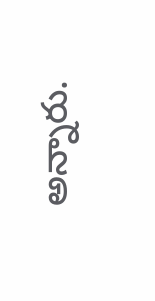అన్నారు.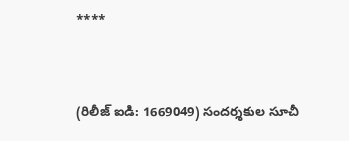****


(రిలీజ్ ఐడి: 1669049) సందర్శకుల సూచీ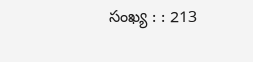సంఖ్య : : 213